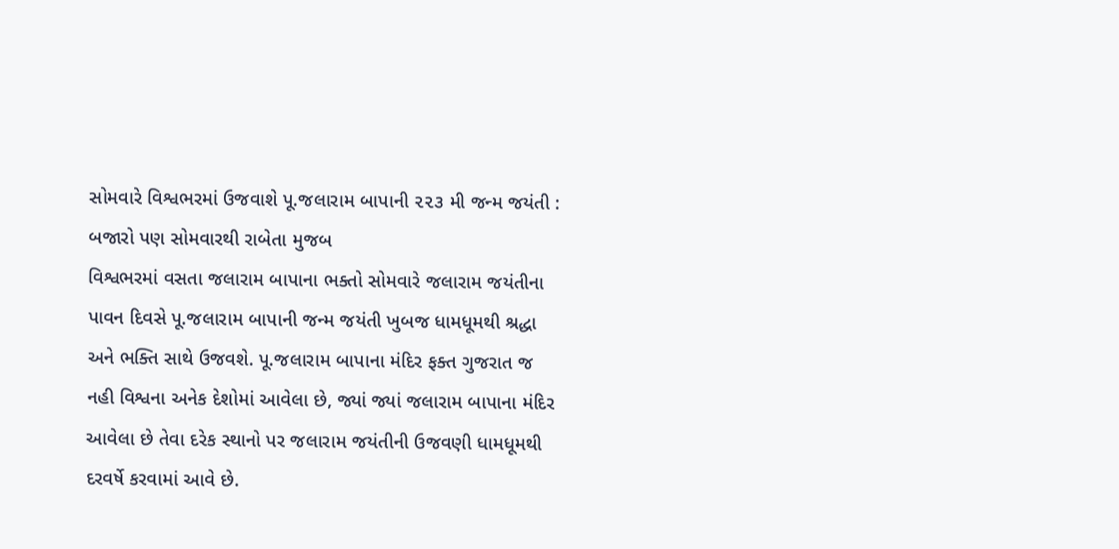સોમવારે વિશ્વભરમાં ઉજવાશે પૂ.જલારામ બાપાની ૨૨૩ મી જન્મ જયંતી : બજારો પણ સોમવારથી રાબેતા મુજબ
વિશ્વભરમાં વસતા જલારામ બાપાના ભક્તો સોમવારે જલારામ જયંતીના પાવન દિવસે પૂ.જલારામ બાપાની જન્મ જયંતી ખુબજ ધામધૂમથી શ્રદ્ધા અને ભક્તિ સાથે ઉજવશે. પૂ.જલારામ બાપાના મંદિર ફક્ત ગુજરાત જ નહી વિશ્વના અનેક દેશોમાં આવેલા છે, જ્યાં જ્યાં જલારામ બાપાના મંદિર આવેલા છે તેવા દરેક સ્થાનો પર જલારામ જયંતીની ઉજવણી ધામધૂમથી દરવર્ષે કરવામાં આવે છે.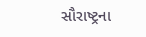સૌરાષ્ટ્રના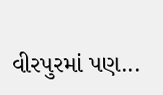વીરપુરમાં પણ...